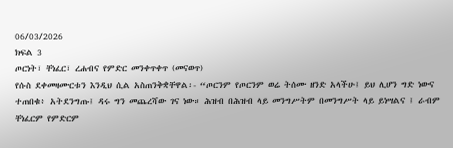06/03/2026
ክፍል 3
ጦርነት፣ ቸነፈር፣ ረሐብና የምድር መንቀጥቀጥ (መናወጥ)
የሱስ ደቀመዛሙርቱን እንዲህ ሲል አስጠንቅቋቸዋል፡- “ጦርንም የጦርንም ወሬ ትሰሙ ዘንድ አላችሁ፤ ይህ ሊሆን ግድ ነውና ተጠበቁ፥ አትደንግጡ፤ ዳሩ ግን መጨረሻው ገና ነው። ሕዝብ በሕዝብ ላይ መንግሥትም በመንግሥት ላይ ይነሣልና ፤ ራብም ቸነፈርም የምድርም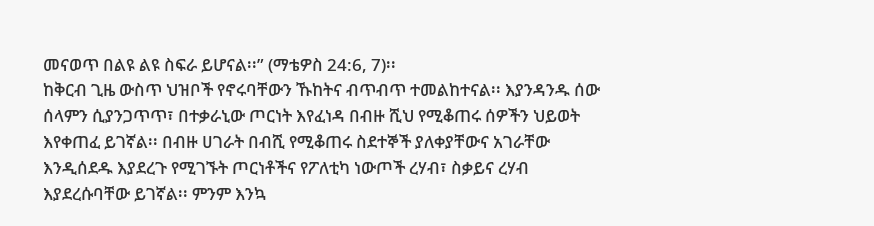መናወጥ በልዩ ልዩ ስፍራ ይሆናል፡፡” (ማቴዎስ 24:6, 7)፡፡
ከቅርብ ጊዜ ውስጥ ህዝቦች የኖሩባቸውን ኹከትና ብጥብጥ ተመልከተናል፡፡ እያንዳንዱ ሰው ሰላምን ሲያንጋጥጥ፣ በተቃራኒው ጦርነት እየፈነዳ በብዙ ሺህ የሚቆጠሩ ሰዎችን ህይወት እየቀጠፈ ይገኛል፡፡ በብዙ ሀገራት በብሺ የሚቆጠሩ ስደተኞች ያለቀያቸውና አገራቸው እንዲሰደዱ እያደረጉ የሚገኙት ጦርነቶችና የፖለቲካ ነውጦች ረሃብ፣ ስቃይና ረሃብ እያደረሱባቸው ይገኛል፡፡ ምንም እንኳ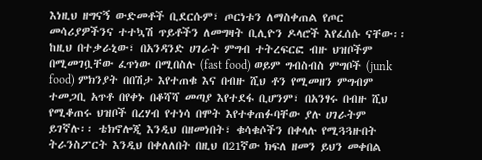እነዚህ ዘግናኝ ውድመቶች ቢደርሱም፣ ጦርነቱን ለማስቀጠል የጦር መሳሪያዎችንና ተተኳሽ ጥይቶችን ለመግዛት ቢሊዮን ዶላሮች እየፈሰሱ ናቸው፡፡
ከዚህ በተቃራኒው፣ በአንዳንድ ሀገራት ምግብ ተትረፍርፎ ብዙ ህዝቦችም በሚመገቧቸው ፈጥነው በሚበስሉ (fast food) ወይም ግብስብስ ምግቦች (junk food) ምክንያት በበሽታ እየተጠቁ እና በብዙ ሺህ ቶን የሚመዘን ምግብም ተመጋቢ አጥቶ በየቀኑ በቆሻሻ መጣያ እየተደፋ ቢሆንም፣ በአንፃሩ በብዙ ሺህ የሚቆጠሩ ህዝቦች በረሃብ የተነሳ በሞት እየተቀጠፉባቸው ያሉ ሀገራትም ይገኛሉ፡፡ ቴክኖሎጂ እንዲህ በዘመነበት፣ ቁሳቁሶችን በቀላሉ የሚጓጓዙበት ትራንስፖርት እንዲህ በቀለለበት በዚህ በ21ኛው ክፍለ ዘመን ይህን መቀበል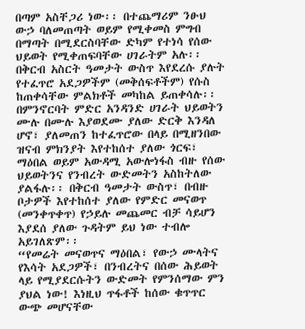በጣም አስቸጋሪ ነው፡፡ በተጨማሪም ንፁህ ውኃ ባለመጠጣት ወይም የሚቀመስ ምግብ በማጣት በሚደርስባቸው ድካም የተነሳ የሰው ህይወት የሚቀጠፍባቸው ሀገራትም አሉ፡፡ በቅርብ አስርት ዓመታት ውስጥ እየደረሱ ያሉት የተፈጥሮ አደጋዎችም (መቅሰፍቶችም) የሱስ ከጠቀሳቸው ምልክቶች መካከል ይጠቀሳሉ፡፡ በምንኖርባት ምድር አንዳንድ ሀገራት ህይወትን ሙሉ በሙሉ እያወደሙ ያለው ድርቅ እንዳለ ሆኖ፣ ያለመጠን ከተፈጥሮው በላይ በሚዘንበው ዝናብ ምክንያት እየተከሰተ ያለው ጎርፍ፣ ማዕበል ወይም አውዳሚ አውሎነፋስ ብዙ የሰው ህይወትንና የንብረት ውድመትን አስከትለው ያልፋሉ፡፡ በቅርብ ዓመታት ውስጥ፣ በብዙ ቦታዎች እየተከሰተ ያለው የምድር መናወጥ (መንቀጥቀጥ) የኃይሉ መጨመር ብቻ ሳይሆን እያደሰ ያለው ጉዳትም ይህ ነው ተብሎ አይገለጽም፡፡
“የመሬት መናወጥና ማዕበል፣ የውኃ ሙላትና የእሳት አደጋዎች፣ በንብረትና በሰው ሕይወት ላይ የሚያደርሱትን ውድመት የምንሰማው ምን ያህል ነው! እነዚህ ጥፋቶች ከሰው ቁጥጥር ውጭ መሆናቸው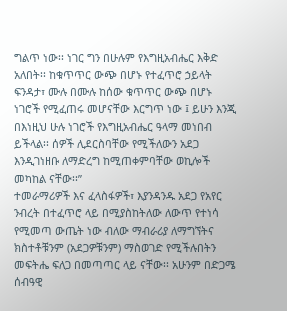ግልጥ ነው፡፡ ነገር ግን በሁሉም የእግዚአብሔር እቅድ አለበት፡፡ ከቁጥጥር ውጭ በሆኑ የተፈጥሮ ኃይላት ፍንዳታ፣ ሙሉ በሙሉ ከሰው ቁጥጥር ውጭ በሆኑ ነገሮች የሚፈጠሩ መሆናቸው እርግጥ ነው ፤ ይሁን እንጂ በእነዚህ ሁሉ ነገሮች የእግዚአብሔር ዓላማ መነበብ ይችላል፡፡ ሰዎች ሊደርስባቸው የሚችለውን አደጋ እንዲገነዘቡ ለማድረግ ከሚጠቀምባቸው ወኪሎች መካከል ናቸው፡፡”
ተመራማሪዎች እና ፈላስፋዎች፣ እያንዳንዱ አደጋ የአየር ንብረት በተፈጥሮ ላይ በሚያስከትለው ለውጥ የተነሳ የሚመጣ ውጤት ነው ብለው ማብራሪያ ለማግኘትና ክስተቶቹንም (አደጋዎቹንም) ማስወገድ የሚችሉበትን መፍትሔ ፍለጋ በመጣጣር ላይ ናቸው፡፡ አሁንም በድጋሜ ሰብዓዊ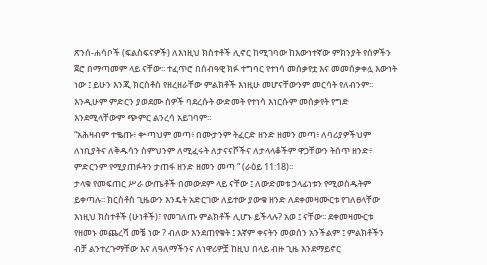ጽንሰ-ሐሳቦች (ፍልስፍናዎች) ለእነዚህ ክስተቶች ሊኖር ከሚገባው ከእውነተኛው ምክንያት የሰዎችን ጀሮ በማጣመም ላይ ናቸው፡፡ ተፈጥሮ በሰብዓዊ ክፉ ተግባር የተነሳ መሰቃየቷ እና መመሰቃቀሏ እውነት ነው ፤ ይሁን እንጂ ክርስቶስ የዘረዘራቸው ምልክቶች እነዚሁ መሆናቸውንም መርሳት የለብንም፡፡እንዲሁም ምድርን ያወደሙ ሰዎች ባደረሱት ውድመት የተነሳ እነርሱም መሰቃየት የግድ እንደሚላቸውም ጭምር ልንረሳ አይገባም፡፡
“አሕዛብም ተቈጡ፥ ቍጣህም መጣ፥ በሙታንም ትፈርድ ዘንድ ዘመን መጣ፥ ለባሪያዎችህም ለነቢያትና ለቅዱሳን ስምህንም ለሚፈሩት ለታናናሾችና ለታላላቆችም ዋጋቸውን ትሰጥ ዘንድ፥ ምድርንም የሚያጠፉትን ታጠፋ ዘንድ ዘመን መጣ ” (ራዕይ 11:18)፡፡
ታላቁ የመፍጠር ሥራ ውጤቶች በመውደም ላይ ናቸው ፤ ለውድመቱ ኃላፊነቱን የሚወስዱትም ይቀጣሉ፡፡ ክርስቶስ ጊዜውን እንዴት አድርገው ለይተው ያውቁ ዘንድ ለደቀመዛሙርቱ የገለፀላቸው እነዚህ ክስተቶች (ሁነቶች)፣ የመገለጡ ምልክቶች ሊሆኑ ይችላሉ? አወ ፤ ናቸው፡፡ ደቀመዛሙርቱ የዘመኑ መጨረሻ መቼ ነው ? ብለው እንደጠየቁት ፤ እኛም ቀናትን መወሰን አንችልም ፤ ምልክቶችን ብቻ ልንተረጉማቸው እና ለዓለማችንና ለነዋሪዎቿ ከዚህ በላይ ብዙ ጊዜ እንደማይኖር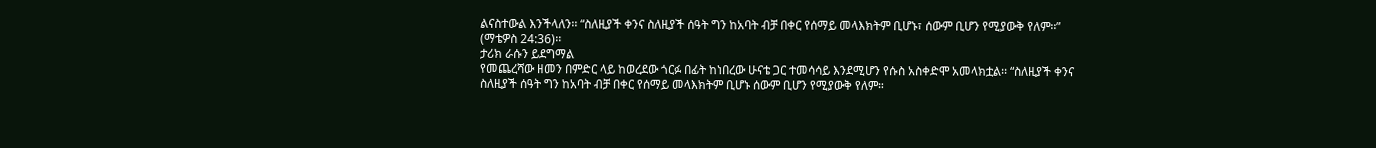ልናስተውል እንችላለን፡፡ “ስለዚያች ቀንና ስለዚያች ሰዓት ግን ከአባት ብቻ በቀር የሰማይ መላእክትም ቢሆኑ፣ ሰውም ቢሆን የሚያውቅ የለም፡፡” (ማቴዎስ 24:36)፡፡
ታሪክ ራሱን ይደግማል
የመጨረሻው ዘመን በምድር ላይ ከወረደው ጎርፉ በፊት ከነበረው ሁናቴ ጋር ተመሳሳይ እንደሚሆን የሱስ አስቀድሞ አመላክቷል፡፡ “ስለዚያች ቀንና ስለዚያች ሰዓት ግን ከአባት ብቻ በቀር የሰማይ መላእክትም ቢሆኑ ሰውም ቢሆን የሚያውቅ የለም።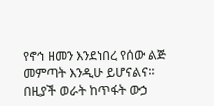የኖኅ ዘመን እንደነበረ የሰው ልጅ መምጣት እንዲሁ ይሆናልና።
በዚያች ወራት ከጥፋት ውኃ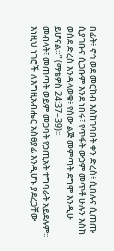በፊት፥ ኖኅ ወደ መርከብ እስከገባበት ቀን ድረስ፥ ሲበሉና ሲጠጡ ሲያገቡና ሲጋቡም እንደ ነበሩ፣ የጥፋት ውኃም መጥቶ ሁሉን እስከ ወሰደ ድረስ እንዳላወቁ፥ የሰው ልጅ መምጣት ደግሞ እንዲሁ ይሆናል።” (ማቴዎስ 24:37–39)፡፡
መብላት፣ መጠጣት ወይም መጋባት የኃጢአት ተግባራት አይደሉም፡፡ እነዚህ ነገሮች ለእግዚአብሔር አስፀያፊ እንዲሆኑ ያደረጋቸው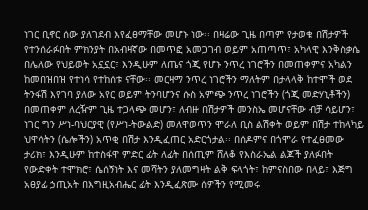ነገር ቢኖር ሰው ያለገደብ እየፈፀማቸው መሆኑ ነው፡፡ በዛሬው ጊዜ በጣም የታወቁ በሽታዎች የተንሰራፉበት ምክንያት በአብዛኛው በመጥፎ አመጋገብ ወይም አጠጣጥ፣ አካላዊ እንቅስቃሴ በሌለው የህይወት አኗኗር፣ እንዲሁም ለጤና ጎጂ የሆኑ ንጥረ ነገሮችን በመጠቀምና አካልን ከመበዝበዝ የተነሳ የተከሰቱ ናቸው፡፡ መርዛማ ንጥረ ነገሮችን ማለትም በታላላቅ ከተሞች ወደ ትንፋሽ እየገባ ያለው አየር ወይም ትንባሆንና ሱስ አምጭ ንጥረ ነገሮችን (ጎጂ መድሃኒቶችን) በመጠቀም ለረዥም ጊዜ ተጋላጭ መሆን፣ ለብዙ በሽታዎች መንስኤ መሆናቸው ብቻ ሳይሆን፣ ነገር ግን ሥነ-ባህርያዊ (የሥነ-ትውልድ) መለዋወጥን ሞራለ ቢስ ልሽቀት ወይም በሽታ ተከላካይ ህዋሳትን (ሴሎችን) አጥቂ በሽታ እንዲፈጠር አድርጎታል፡፡ በሰዶምና በጎሞራ የተፈፀመው ታሪክ፣ እንዲሁም ከተስፋዋ ምድር ፊት ለፊት በሰጢም ሸለቆ የእስራኤል ልጆች ያለፉበት የውድቀት ተሞክሮ፣ ሴሰኝነት እና መሻትን ያለመግዛት ልቅ ፍላጎት፣ ከምናስበው በላይ፣ እጅግ አፀያፊ ኃጢአት በእግዚአብሔር ፊት እንዲፈጽሙ ሰዎችን የሚመሩ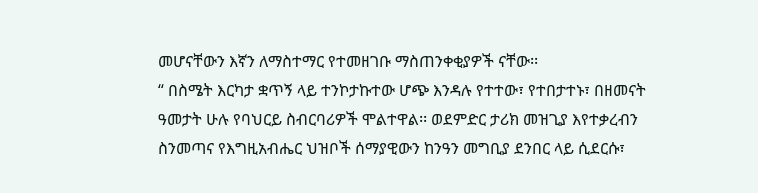መሆናቸውን እኛን ለማስተማር የተመዘገቡ ማስጠንቀቂያዎች ናቸው፡፡
“ በስሜት እርካታ ቋጥኝ ላይ ተንኮታኩተው ሆጭ እንዳሉ የተተው፣ የተበታተኑ፣ በዘመናት ዓመታት ሁሉ የባህርይ ስብርባሪዎች ሞልተዋል፡፡ ወደምድር ታሪክ መዝጊያ እየተቃረብን ስንመጣና የእግዚአብሔር ህዝቦች ሰማያዊውን ከንዓን መግቢያ ደንበር ላይ ሲደርሱ፣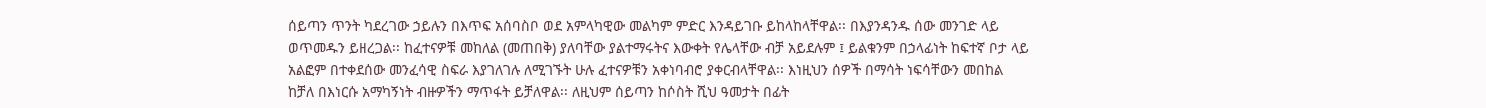ሰይጣን ጥንት ካደረገው ኃይሉን በእጥፍ አሰባስቦ ወደ አምላካዊው መልካም ምድር እንዳይገቡ ይከላከላቸዋል፡፡ በእያንዳንዱ ሰው መንገድ ላይ ወጥመዱን ይዘረጋል፡፡ ከፈተናዎቹ መከለል (መጠበቅ) ያለባቸው ያልተማሩትና እውቀት የሌላቸው ብቻ አይደሉም ፤ ይልቁንም በኃላፊነት ከፍተኛ ቦታ ላይ አልፎም በተቀደሰው መንፈሳዊ ስፍራ እያገለገሉ ለሚገኙት ሁሉ ፈተናዎቹን አቀነባብሮ ያቀርብላቸዋል፡፡ እነዚህን ሰዎች በማሳት ነፍሳቸውን መበከል ከቻለ በእነርሱ አማካኝነት ብዙዎችን ማጥፋት ይቻለዋል፡፡ ለዚህም ሰይጣን ከሶስት ሺህ ዓመታት በፊት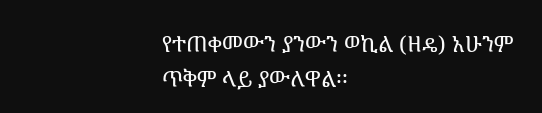የተጠቀመውን ያንውን ወኪል (ዘዴ) አሁንም ጥቅም ላይ ያውለዋል፡፡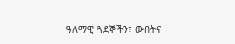ዓለማዊ ጓደኞችን፣ ውበትና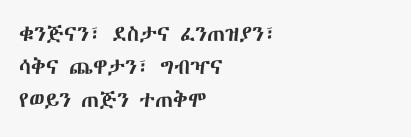ቁንጅናን፣ ደስታና ፈንጠዝያን፣ ሳቅና ጨዋታን፣ ግብዣና የወይን ጠጅን ተጠቅሞ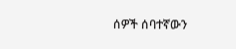ሰዎች ሰባተኛውን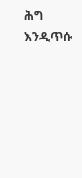ሕግ እንዲጥሱ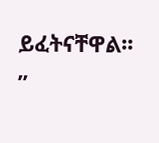ይፈትናቸዋል፡፡”